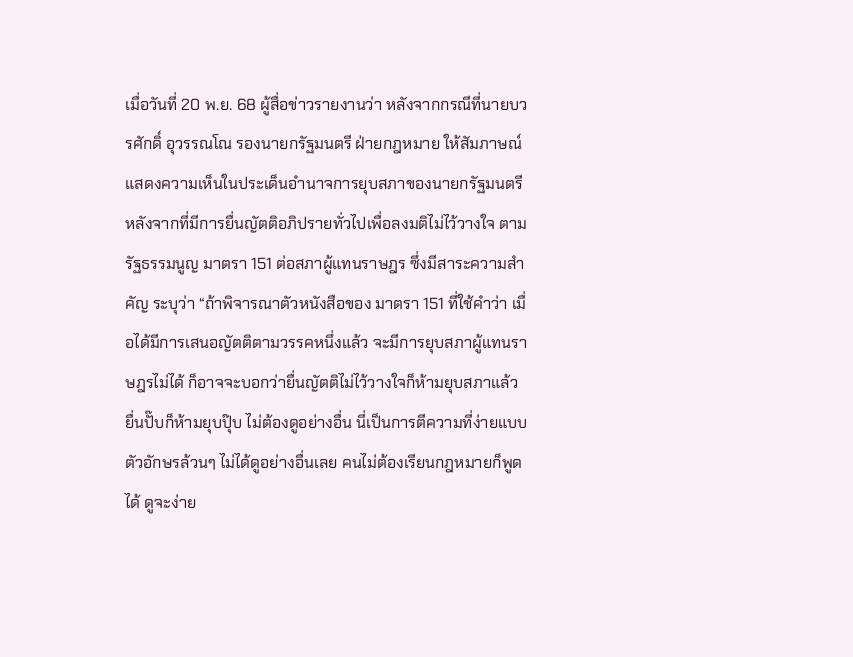เมื่อวันที่ 20 พ.ย. 68 ผู้สื่อข่าวรายงานว่า หลังจากกรณีที่นายบวรศักดิ์ อุวรรณโณ รองนายกรัฐมนตรี ฝ่ายกฎหมาย ให้สัมภาษณ์แสดงความเห็นในประเด็นอำนาจการยุบสภาของนายกรัฐมนตรี หลังจากที่มีการยื่นญัตติอภิปรายทั่วไปเพื่อลงมติไม่ไว้วางใจ ตามรัฐธรรมนูญ มาตรา 151 ต่อสภาผู้แทนราษฎร ซึ่งมีสาระความสำคัญ ระบุว่า “ถ้าพิจารณาตัวหนังสือของ มาตรา 151 ที่ใช้คำว่า เมื่อได้มีการเสนอญัตติตามวรรคหนึ่งแล้ว จะมีการยุบสภาผู้แทนราษฎรไม่ได้ ก็อาจจะบอกว่ายื่นญัตติไม่ไว้วางใจก็ห้ามยุบสภาแล้ว ยื่นปั๊บก็ห้ามยุบปุ๊บ ไม่ต้องดูอย่างอื่น นี่เป็นการตีความที่ง่ายแบบตัวอักษรล้วนๆ ไม่ได้ดูอย่างอื่นเลย คนไม่ต้องเรียนกฎหมายก็พูดได้ ดูจะง่าย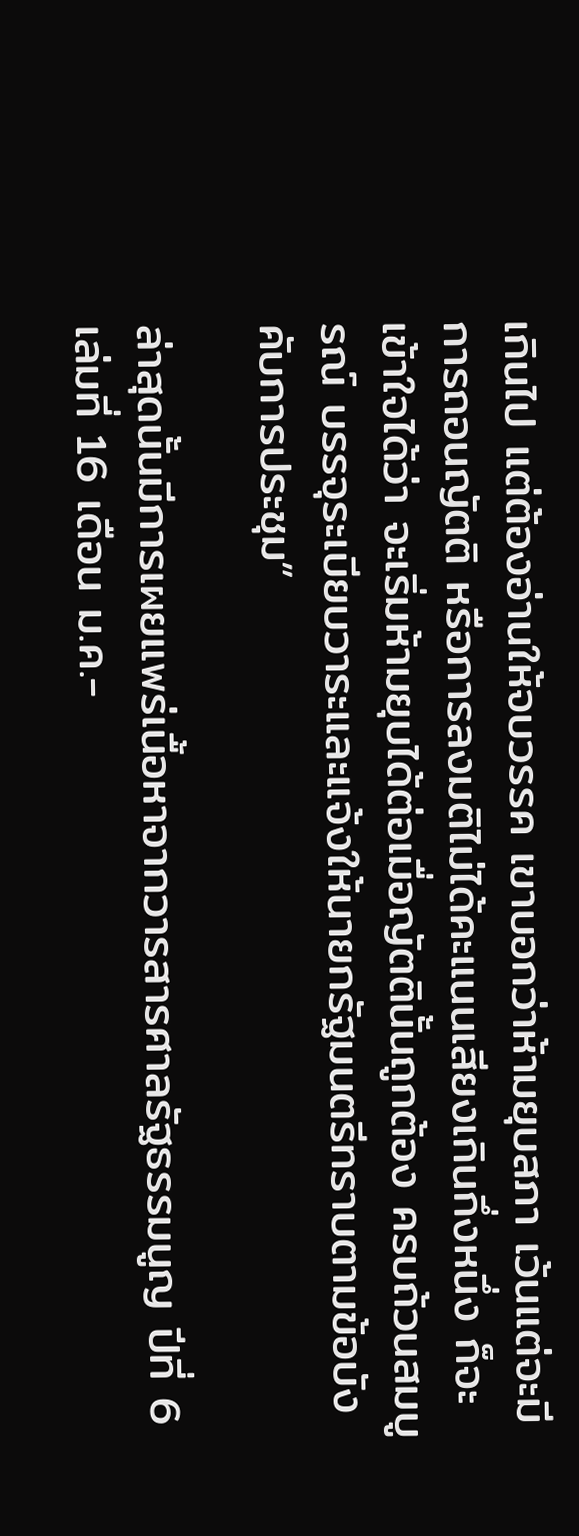เกินไป แต่ต้องอ่านให้จบวรรค เขาบอกว่าห้ามยุบสภา เว้นแต่จะมีการถอนญัตติ หรือการลงมติไม่ได้คะแนนเสียงเกินกึ่งหนึ่ง ก็จะเข้าใจได้ว่า จะเริ่มห้ามยุบได้ต่อเมื่อญัตตินั้นถูกต้อง ครบถ้วนสมบูรณ์ บรรจุระเบียบวาระและแจ้งให้นายกรัฐมนตรีทราบตามข้อบังคับการประชุม”

ล่าสุดนั้นมีการเผยแพร่เนื้อหาจากวารสารศาลรัฐธรรมนูญ ปีที่ 6 เล่มที่ 16 เดือน ม.ค.-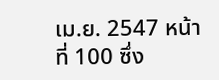เม.ย. 2547 หน้าที่ 100 ซึ่ง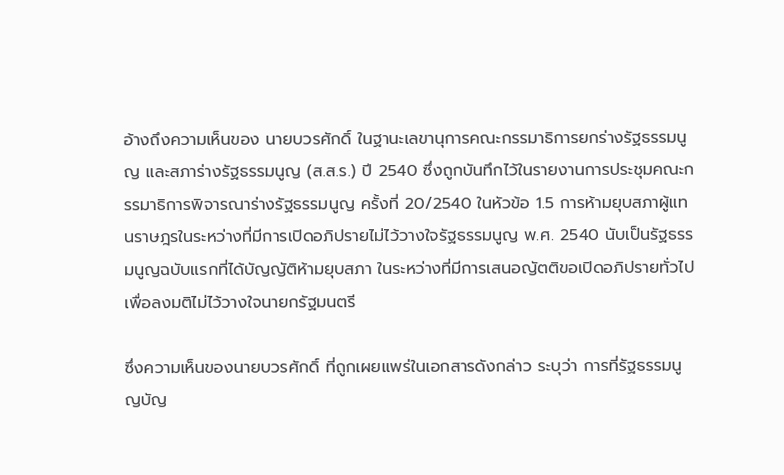อ้างถึงความเห็นของ นายบวรศักดิ์ ในฐานะเลขานุการคณะกรรมาธิการยกร่างรัฐธรรมนูญ และสภาร่างรัฐธรรมนูญ (ส.ส.ร.) ปี 2540 ซึ่งถูกบันทึกไว้ในรายงานการประชุมคณะกรรมาธิการพิจารณาร่างรัฐธรรมนูญ ครั้งที่ 20/2540 ในหัวข้อ 1.5 การห้ามยุบสภาผู้แทนราษฎรในระหว่างที่มีการเปิดอภิปรายไม่ไว้วางใจรัฐธรรมนูญ พ.ศ. 2540 นับเป็นรัฐธรรมนูญฉบับแรกที่ได้บัญญัติห้ามยุบสภา ในระหว่างที่มีการเสนอญัตติขอเปิดอภิปรายทั่วไปเพื่อลงมติไม่ไว้วางใจนายกรัฐมนตรี

ซึ่งความเห็นของนายบวรศักดิ์ ที่ถูกเผยแพร่ในเอกสารดังกล่าว ระบุว่า การที่รัฐธรรมนูญบัญ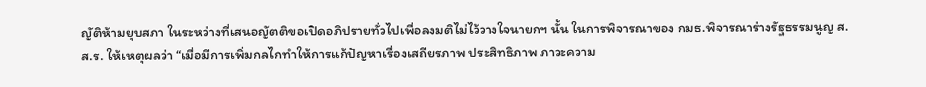ญัติห้ามยุบสภา ในระหว่างที่เสนอญัตติขอเปิดอภิปรายทั่วไปเพื่อลงมติไม่ไว้วางใจนายกฯ นั้น ในการพิจารณาของ กมธ.พิจารณาร่างรัฐธรรมนูญ ส.ส.ร. ให้เหตุผลว่า “เมื่อมีการเพิ่มกลไกทำให้การแก้ปัญหาเรื่องเสถียรภาพ ประสิทธิภาพ ภาวะความ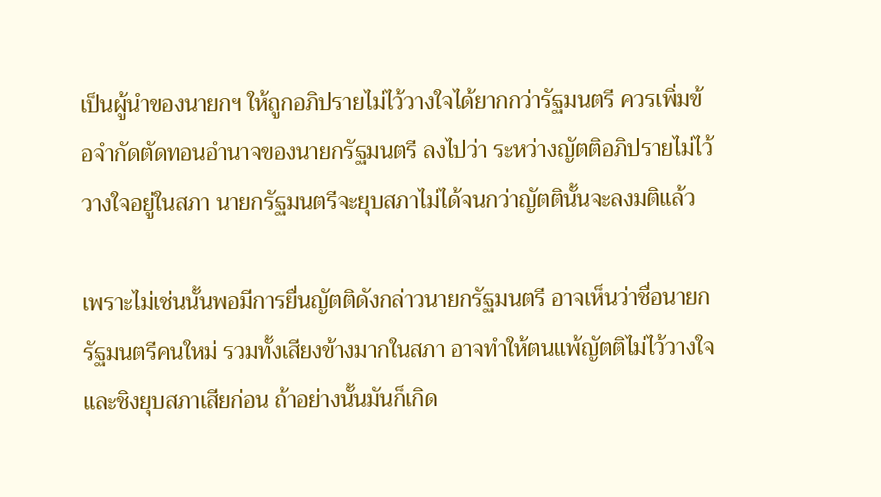เป็นผู้นำของนายกฯ ให้ถูกอภิปรายไม่ไว้วางใจได้ยากกว่ารัฐมนตรี ควรเพิ่มข้อจำกัดตัดทอนอำนาจของนายกรัฐมนตรี ลงไปว่า ระหว่างญัตติอภิปรายไม่ไว้วางใจอยู่ในสภา นายกรัฐมนตรีจะยุบสภาไม่ได้จนกว่าญัตตินั้นจะลงมติแล้ว

เพราะไม่เช่นนั้นพอมีการยื่นญัตติดังกล่าวนายกรัฐมนตรี อาจเห็นว่าชื่อนายกรัฐมนตรีคนใหม่ รวมทั้งเสียงข้างมากในสภา อาจทำให้ตนแพ้ญัตติไม่ไว้วางใจและชิงยุบสภาเสียก่อน ถ้าอย่างนั้นมันก็เกิด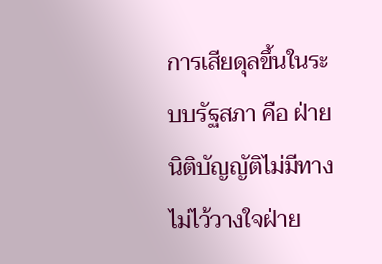การเสียดุลขึ้นในระบบรัฐสภา คือ ฝ่ายนิติบัญญัติไม่มีทางไม่ไว้วางใจฝ่าย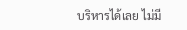บริหารได้เลย ไม่มี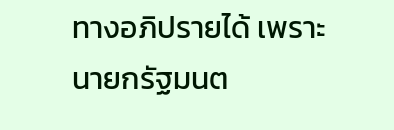ทางอภิปรายได้ เพราะนายกรัฐมนต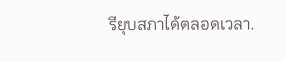รียุบสภาได้ตลอดเวลา.